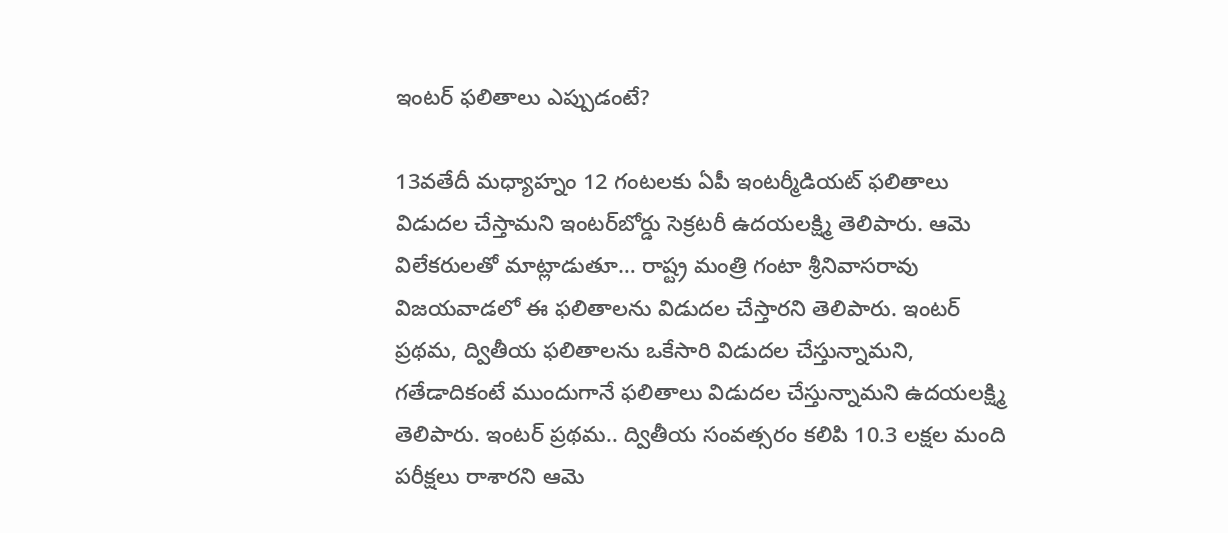ఇంటర్ ఫలితాలు ఎప్పుడంటే?

13వతేదీ మధ్యాహ్నం 12 గంటలకు ఏపీ ఇంటర్మీడియట్ ఫలితాలు విడుదల చేస్తామని ఇంటర్‌బోర్డు సెక్రటరీ ఉదయలక్ష్మి తెలిపారు. ఆమె విలేకరులతో మాట్లాడుతూ… రాష్ట్ర మంత్రి గంటా శ్రీనివాసరావు విజయవాడలో ఈ ఫలితాలను విడుదల చేస్తారని తెలిపారు. ఇంటర్ ప్రథమ, ద్వితీయ ఫలితాలను ఒకేసారి విడుదల చేస్తున్నామని, గతేడాదికంటే ముందుగానే ఫలితాలు విడుదల చేస్తున్నామని ఉదయలక్ష్మి తెలిపారు. ఇంటర్‌ ప్రథమ.. ద్వితీయ సంవత్సరం కలిపి 10.3 లక్షల మంది పరీక్షలు రాశారని ఆమె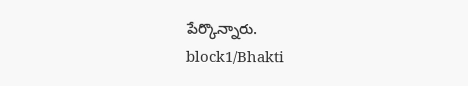పేర్కొన్నారు.
block1/Bhakti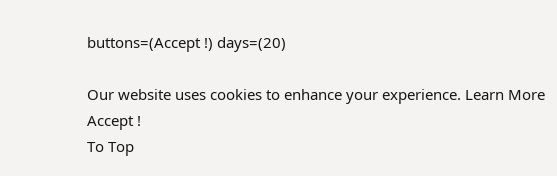buttons=(Accept !) days=(20)

Our website uses cookies to enhance your experience. Learn More
Accept !
To Top